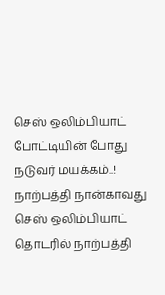செஸ் ஒலிம்பியாட் போட்டியின் போது நடுவர் மயக்கம்..!
நாற்பத்தி நான்காவது செஸ் ஒலிம்பியாட் தொடரில் நாற்பத்தி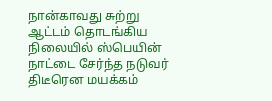நான்காவது சுற்று ஆட்டம் தொடங்கிய நிலையில் ஸ்பெயின் நாட்டை சேர்ந்த நடுவர் திடீரென மயக்கம்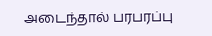அடைந்தால் பரபரப்பு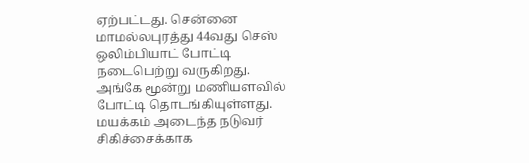ஏற்பட்டது. சென்னை மாமல்லபுரத்து 44வது செஸ் ஒலிம்பியாட் போட்டி நடைபெற்று வருகிறது.
அங்கே மூன்று மணியளவில் போட்டி தொடங்கியுள்ளது. மயக்கம் அடைந்த நடுவர் சிகிச்சைக்காக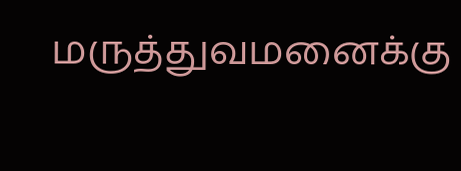மருத்துவமனைக்கு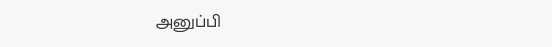அனுப்பி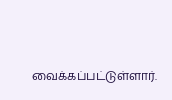வைக்கப்பட்டுள்ளார்.